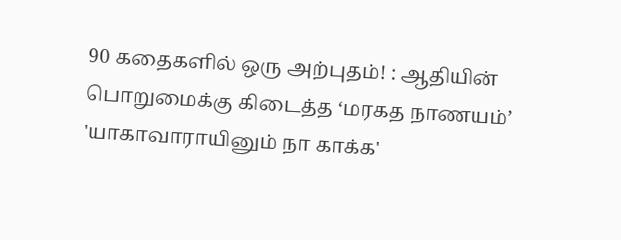90 கதைகளில் ஒரு அற்புதம்! : ஆதியின் பொறுமைக்கு கிடைத்த ‘மரகத நாணயம்’
'யாகாவாராயினும் நா காக்க'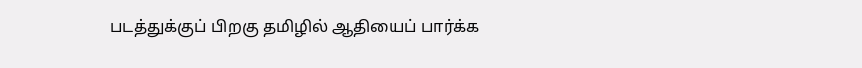படத்துக்குப் பிறகு தமிழில் ஆதியைப் பார்க்க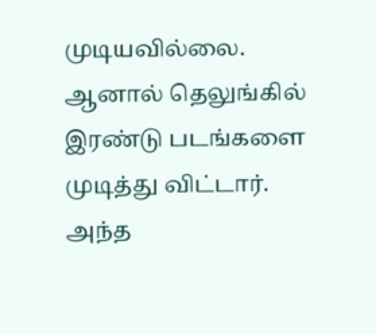முடியவில்லை. ஆனால் தெலுங்கில் இரண்டு படங்களை முடித்து விட்டார்.
அந்த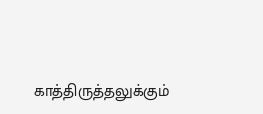காத்திருத்தலுக்கும்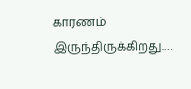காரணம் இருந்திருக்கிறது.…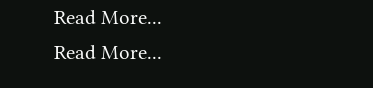Read More...
Read More...